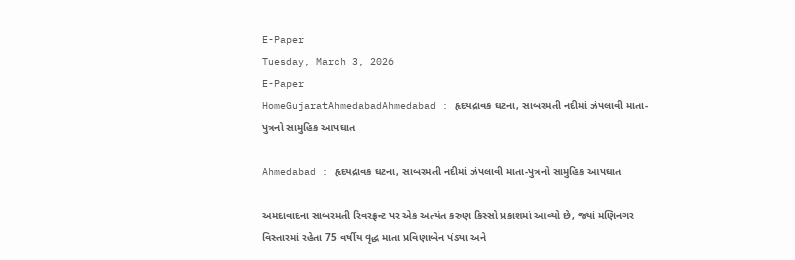E-Paper
Tuesday, March 3, 2026
E-Paper
HomeGujaratAhmedabadAhmedabad : હૃદયદ્રાવક ઘટના, સાબરમતી નદીમાં ઝંપલાવી માતા-પુત્રનો સામુહિક આપઘાત

Ahmedabad : હૃદયદ્રાવક ઘટના, સાબરમતી નદીમાં ઝંપલાવી માતા-પુત્રનો સામુહિક આપઘાત

અમદાવાદના સાબરમતી રિવરફ્રન્ટ પર એક અત્યંત કરુણ કિસ્સો પ્રકાશમાં આવ્યો છે, જ્યાં મણિનગર વિસ્તારમાં રહેતા 75 વર્ષીય વૃદ્ધ માતા પ્રવિણાબેન પંડ્યા અને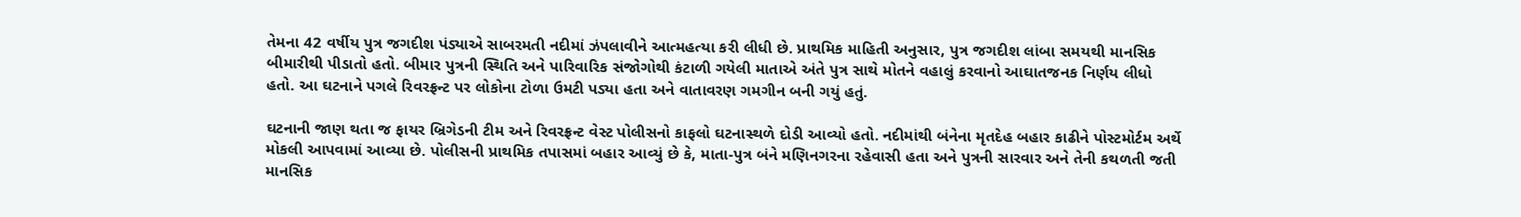તેમના 42 વર્ષીય પુત્ર જગદીશ પંડ્યાએ સાબરમતી નદીમાં ઝંપલાવીને આત્મહત્યા કરી લીધી છે. પ્રાથમિક માહિતી અનુસાર, પુત્ર જગદીશ લાંબા સમયથી માનસિક બીમારીથી પીડાતો હતો. બીમાર પુત્રની સ્થિતિ અને પારિવારિક સંજોગોથી કંટાળી ગયેલી માતાએ અંતે પુત્ર સાથે મોતને વહાલું કરવાનો આઘાતજનક નિર્ણય લીધો હતો. આ ઘટનાને પગલે રિવરફ્રન્ટ પર લોકોના ટોળા ઉમટી પડ્યા હતા અને વાતાવરણ ગમગીન બની ગયું હતું.

ઘટનાની જાણ થતા જ ફાયર બ્રિગેડની ટીમ અને રિવરફ્રન્ટ વેસ્ટ પોલીસનો કાફલો ઘટનાસ્થળે દોડી આવ્યો હતો. નદીમાંથી બંનેના મૃતદેહ બહાર કાઢીને પોસ્ટમોર્ટમ અર્થે મોકલી આપવામાં આવ્યા છે. પોલીસની પ્રાથમિક તપાસમાં બહાર આવ્યું છે કે, માતા-પુત્ર બંને મણિનગરના રહેવાસી હતા અને પુત્રની સારવાર અને તેની કથળતી જતી માનસિક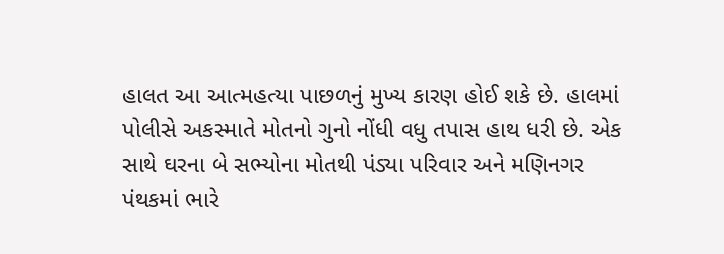હાલત આ આત્મહત્યા પાછળનું મુખ્ય કારણ હોઈ શકે છે. હાલમાં પોલીસે અકસ્માતે મોતનો ગુનો નોંધી વધુ તપાસ હાથ ધરી છે. એક સાથે ઘરના બે સભ્યોના મોતથી પંડ્યા પરિવાર અને મણિનગર પંથકમાં ભારે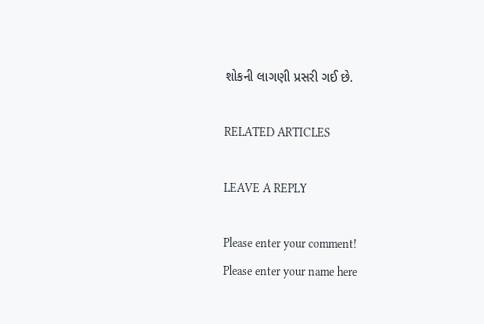શોકની લાગણી પ્રસરી ગઈ છે.

RELATED ARTICLES

LEAVE A REPLY

Please enter your comment!
Please enter your name here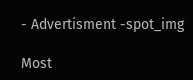- Advertisment -spot_img

Most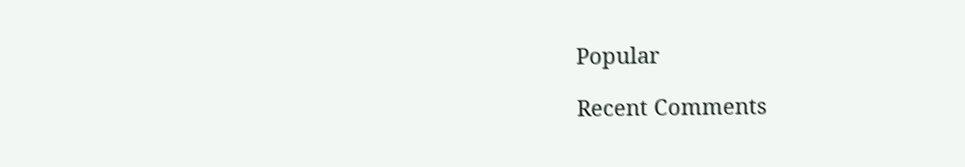Popular

Recent Comments